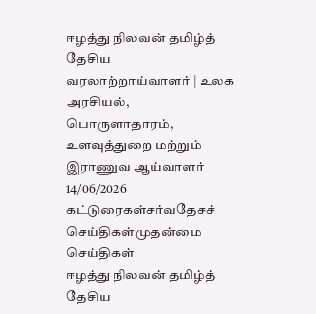ஈழத்து நிலவன் தமிழ்த் தேசிய வரலாற்றாய்வாளர் | உலக அரசியல், பொருளாதாரம், உளவுத்துறை மற்றும் இராணுவ ஆய்வாளர் 14/06/2026
கட்டுரைகள்சர்வதேசச் செய்திகள்முதன்மை செய்திகள்
ஈழத்து நிலவன் தமிழ்த் தேசிய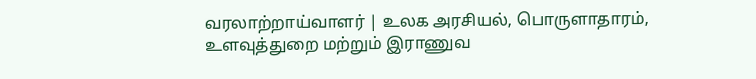வரலாற்றாய்வாளர் | உலக அரசியல், பொருளாதாரம், உளவுத்துறை மற்றும் இராணுவ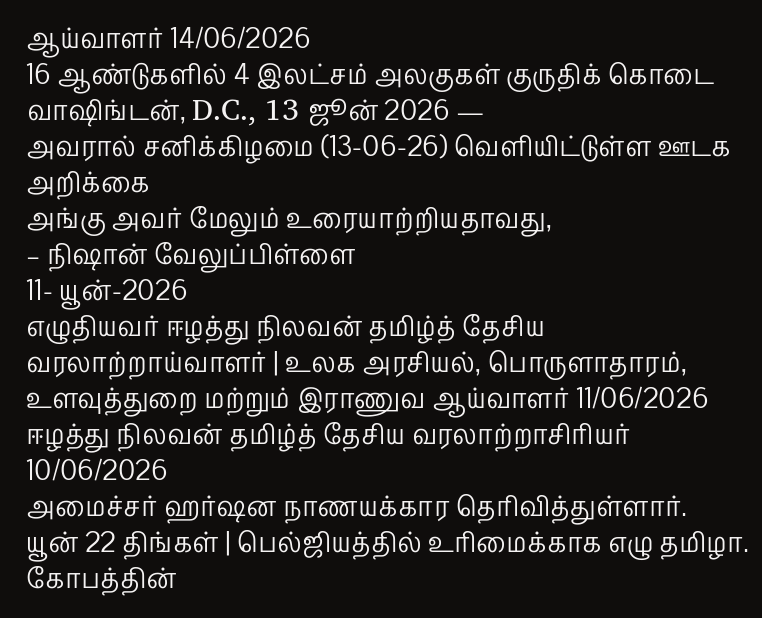ஆய்வாளர் 14/06/2026
16 ஆண்டுகளில் 4 இலட்சம் அலகுகள் குருதிக் கொடை
வாஷிங்டன், D.C., 13 ஜூன் 2026 —
அவரால் சனிக்கிழமை (13-06-26) வெளியிட்டுள்ள ஊடக அறிக்கை
அங்கு அவர் மேலும் உரையாற்றியதாவது,
– நிஷான் வேலுப்பிள்ளை
11- யூன்-2026
எழுதியவர் ஈழத்து நிலவன் தமிழ்த் தேசிய வரலாற்றாய்வாளர் | உலக அரசியல், பொருளாதாரம், உளவுத்துறை மற்றும் இராணுவ ஆய்வாளர் 11/06/2026
ஈழத்து நிலவன் தமிழ்த் தேசிய வரலாற்றாசிரியர் 10/06/2026
அமைச்சர் ஹர்ஷன நாணயக்கார தெரிவித்துள்ளார்.
யூன் 22 திங்கள் | பெல்ஜியத்தில் உரிமைக்காக எழு தமிழா.
கோபத்தின்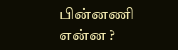பின்னணி என்ன ?